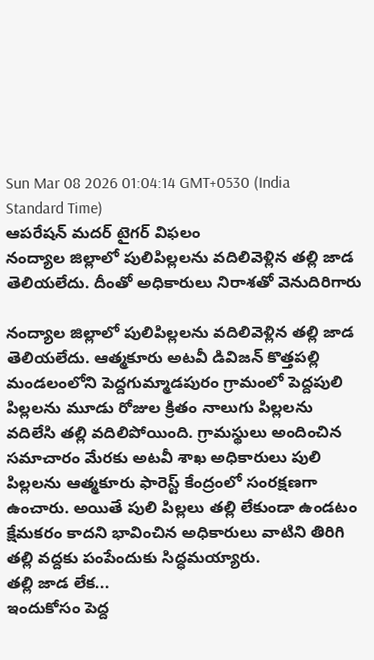Sun Mar 08 2026 01:04:14 GMT+0530 (India Standard Time)
ఆపరేషన్ మదర్ టైగర్ విఫలం
నంద్యాల జిల్లాలో పులిపిల్లలను వదిలివెళ్లిన తల్లి జాడ తెలియలేదు. దీంతో అధికారులు నిరాశతో వెనుదిరిగారు

నంద్యాల జిల్లాలో పులిపిల్లలను వదిలివెళ్లిన తల్లి జాడ తెలియలేదు. ఆత్మకూరు అటవీ డివిజన్ కొత్తపల్లి మండలంలోని పెద్దగుమ్మాడపురం గ్రామంలో పెద్దపులి పిల్లలను మూడు రోజుల క్రితం నాలుగు పిల్లలను వదిలేసి తల్లి వదిలిపోయింది. గ్రామస్థులు అందించిన సమాచారం మేరకు అటవీ శాఖ అధికారులు పులి పిల్లలను ఆత్మకూరు ఫారెస్ట్ కేంద్రంలో సంరక్షణగా ఉంచారు. అయితే పులి పిల్లలు తల్లి లేకుండా ఉండటం క్షేమకరం కాదని భావించిన అధికారులు వాటిని తిరిగి తల్లి వద్దకు పంపేందుకు సిద్ధమయ్యారు.
తల్లి జాడ లేక...
ఇందుకోసం పెద్ద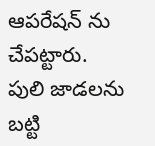ఆపరేషన్ ను చేపట్టారు. పులి జాడలను బట్టి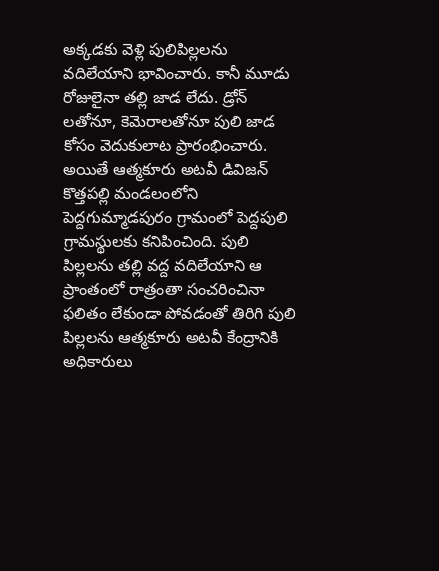అక్కడకు వెళ్లి పులిపిల్లలను వదిలేయాని భావించారు. కానీ మూడు రోజులైనా తల్లి జాడ లేదు. డ్రోన్ లతోనూ, కెమెరాలతోనూ పులి జాడ కోసం వెదుకులాట ప్రారంభించారు. అయితే ఆత్మకూరు అటవీ డివిజన్ కొత్తపల్లి మండలంలోని పెద్దగుమ్మాడపురం గ్రామంలో పెద్దపులి గ్రామస్థులకు కనిపించింది. పులి పిల్లలను తల్లి వద్ద వదిలేయాని ఆ ప్రాంతంలో రాత్రంతా సంచరించినా ఫలితం లేకుండా పోవడంతో తిరిగి పులి పిల్లలను ఆత్మకూరు అటవీ కేంద్రానికి అధికారులు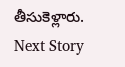తీసుకెళ్లారు.
Next Story